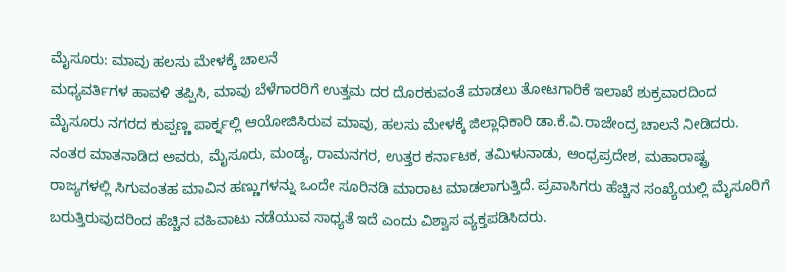ಮೈಸೂರು: ಮಾವು ಹಲಸು ಮೇಳಕ್ಕೆ ಚಾಲನೆ
ಮಧ್ಯವರ್ತಿಗಳ ಹಾವಳಿ ತಪ್ಪಿಸಿ, ಮಾವು ಬೆಳೆಗಾರರಿಗೆ ಉತ್ತಮ ದರ ದೊರಕುವಂತೆ ಮಾಡಲು ತೋಟಗಾರಿಕೆ ಇಲಾಖೆ ಶುಕ್ರವಾರದಿಂದ ಮೈಸೂರು ನಗರದ ಕುಪ್ಪಣ್ಣ ಪಾರ್ಕ್ನಲ್ಲಿ ಆಯೋಜಿಸಿರುವ ಮಾವು, ಹಲಸು ಮೇಳಕ್ಕೆ ಜಿಲ್ಲಾಧಿಕಾರಿ ಡಾ.ಕೆ.ವಿ.ರಾಜೇಂದ್ರ ಚಾಲನೆ ನೀಡಿದರು.
ನಂತರ ಮಾತನಾಡಿದ ಅವರು, ಮೈಸೂರು, ಮಂಡ್ಯ, ರಾಮನಗರ, ಉತ್ತರ ಕರ್ನಾಟಕ, ತಮಿಳುನಾಡು, ಆಂಧ್ರಪ್ರದೇಶ, ಮಹಾರಾಷ್ಟ್ರ ರಾಜ್ಯಗಳಲ್ಲಿ ಸಿಗುವಂತಹ ಮಾವಿನ ಹಣ್ಣುಗಳನ್ನು ಒಂದೇ ಸೂರಿನಡಿ ಮಾರಾಟ ಮಾಡಲಾಗುತ್ತಿದೆ. ಪ್ರವಾಸಿಗರು ಹೆಚ್ಚಿನ ಸಂಖ್ಯೆಯಲ್ಲಿ ಮೈಸೂರಿಗೆ ಬರುತ್ತಿರುವುದರಿಂದ ಹೆಚ್ಚಿನ ವಹಿವಾಟು ನಡೆಯುವ ಸಾಧ್ಯತೆ ಇದೆ ಎಂದು ವಿಶ್ವಾಸ ವ್ಯಕ್ತಪಡಿಸಿದರು.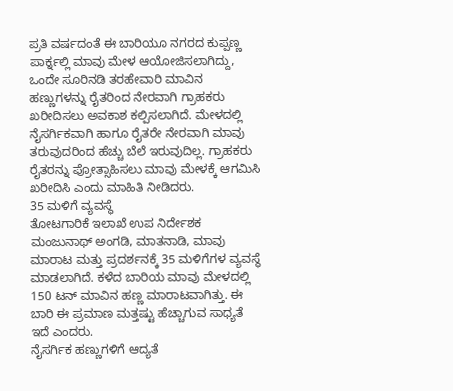ಪ್ರತಿ ವರ್ಷದಂತೆ ಈ ಬಾರಿಯೂ ನಗರದ ಕುಪ್ಪಣ್ಣ ಪಾರ್ಕ್ನಲ್ಲಿ ಮಾವು ಮೇಳ ಆಯೋಜಿಸಲಾಗಿದ್ದು, ಒಂದೇ ಸೂರಿನಡಿ ತರಹೇವಾರಿ ಮಾವಿನ ಹಣ್ಣುಗಳನ್ನು ರೈತರಿಂದ ನೇರವಾಗಿ ಗ್ರಾಹಕರು ಖರೀದಿಸಲು ಅವಕಾಶ ಕಲ್ಪಿಸಲಾಗಿದೆ. ಮೇಳದಲ್ಲಿ ನೈಸರ್ಗಿಕವಾಗಿ ಹಾಗೂ ರೈತರೇ ನೇರವಾಗಿ ಮಾವು ತರುವುದರಿಂದ ಹೆಚ್ಚು ಬೆಲೆ ಇರುವುದಿಲ್ಲ. ಗ್ರಾಹಕರು ರೈತರನ್ನು ಪ್ರೋತ್ಸಾಹಿಸಲು ಮಾವು ಮೇಳಕ್ಕೆ ಆಗಮಿಸಿ ಖರೀದಿಸಿ ಎಂದು ಮಾಹಿತಿ ನೀಡಿದರು.
35 ಮಳಿಗೆ ವ್ಯವಸ್ಥೆ
ತೋಟಗಾರಿಕೆ ಇಲಾಖೆ ಉಪ ನಿರ್ದೇಶಕ ಮಂಜುನಾಥ್ ಅಂಗಡಿ, ಮಾತನಾಡಿ, ಮಾವು ಮಾರಾಟ ಮತ್ತು ಪ್ರದರ್ಶನಕ್ಕೆ 35 ಮಳಿಗೆಗಳ ವ್ಯವಸ್ಥೆ ಮಾಡಲಾಗಿದೆ. ಕಳೆದ ಬಾರಿಯ ಮಾವು ಮೇಳದಲ್ಲಿ 150 ಟನ್ ಮಾವಿನ ಹಣ್ಣ ಮಾರಾಟವಾಗಿತ್ತು. ಈ ಬಾರಿ ಈ ಪ್ರಮಾಣ ಮತ್ತಷ್ಟು ಹೆಚ್ಚಾಗುವ ಸಾಧ್ಯತೆ ಇದೆ ಎಂದರು.
ನೈಸರ್ಗಿಕ ಹಣ್ಣುಗಳಿಗೆ ಆದ್ಯತೆ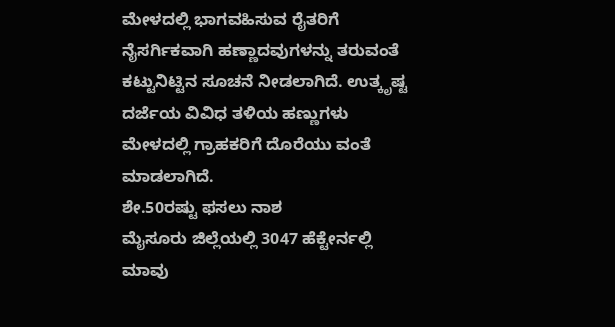ಮೇಳದಲ್ಲಿ ಭಾಗವಹಿಸುವ ರೈತರಿಗೆ ನೈಸರ್ಗಿಕವಾಗಿ ಹಣ್ಣಾದವುಗಳನ್ನು ತರುವಂತೆ ಕಟ್ಟುನಿಟ್ಟಿನ ಸೂಚನೆ ನೀಡಲಾಗಿದೆ. ಉತ್ಕೃಷ್ಟ ದರ್ಜೆಯ ವಿವಿಧ ತಳಿಯ ಹಣ್ಣುಗಳು ಮೇಳದಲ್ಲಿ ಗ್ರಾಹಕರಿಗೆ ದೊರೆಯು ವಂತೆ ಮಾಡಲಾಗಿದೆ.
ಶೇ.50ರಷ್ಟು ಫಸಲು ನಾಶ
ಮೈಸೂರು ಜಿಲ್ಲೆಯಲ್ಲಿ 3047 ಹೆಕ್ಟೇರ್ನಲ್ಲಿ ಮಾವು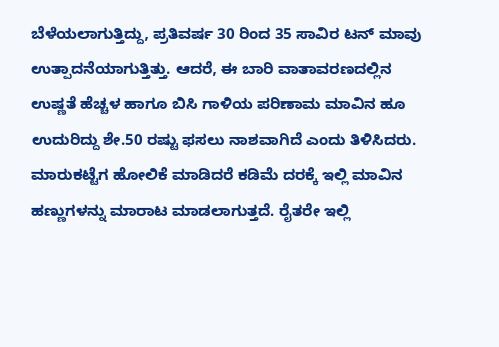ಬೆಳೆಯಲಾಗುತ್ತಿದ್ದು, ಪ್ರತಿವರ್ಷ 30 ರಿಂದ 35 ಸಾವಿರ ಟನ್ ಮಾವು ಉತ್ಪಾದನೆಯಾಗುತ್ತಿತ್ತು. ಆದರೆ, ಈ ಬಾರಿ ವಾತಾವರಣದಲ್ಲಿನ ಉಷ್ಣತೆ ಹೆಚ್ಚಳ ಹಾಗೂ ಬಿಸಿ ಗಾಳಿಯ ಪರಿಣಾಮ ಮಾವಿನ ಹೂ ಉದುರಿದ್ದು ಶೇ.50 ರಷ್ಟು ಫಸಲು ನಾಶವಾಗಿದೆ ಎಂದು ತಿಳಿಸಿದರು.
ಮಾರುಕಟ್ಟೆಗ ಹೋಲಿಕೆ ಮಾಡಿದರೆ ಕಡಿಮೆ ದರಕ್ಕೆ ಇಲ್ಲಿ ಮಾವಿನ ಹಣ್ಣುಗಳನ್ನು ಮಾರಾಟ ಮಾಡಲಾಗುತ್ತದೆ. ರೈತರೇ ಇಲ್ಲಿ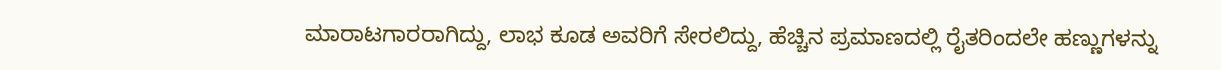ಮಾರಾಟಗಾರರಾಗಿದ್ದು, ಲಾಭ ಕೂಡ ಅವರಿಗೆ ಸೇರಲಿದ್ದು, ಹೆಚ್ಚಿನ ಪ್ರಮಾಣದಲ್ಲಿ ರೈತರಿಂದಲೇ ಹಣ್ಣುಗಳನ್ನು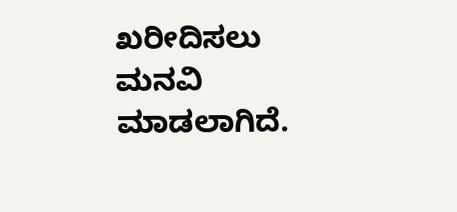ಖರೀದಿಸಲು ಮನವಿ ಮಾಡಲಾಗಿದೆ.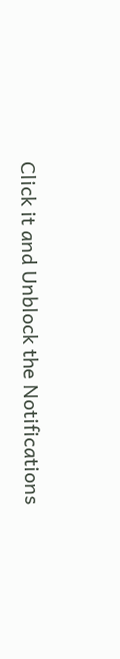Click it and Unblock the Notifications